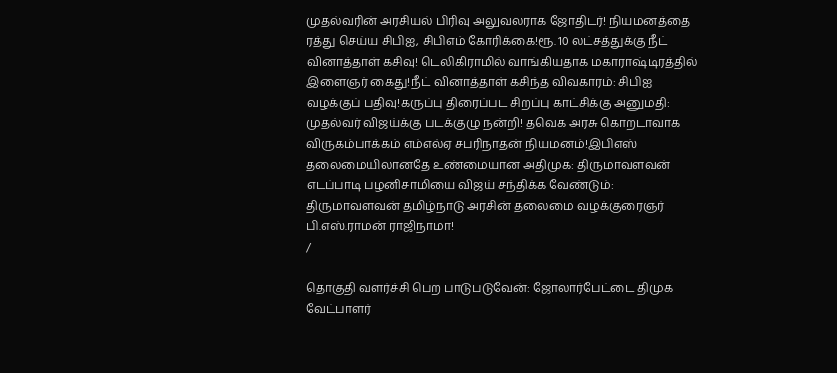முதல்வரின் அரசியல் பிரிவு அலுவலராக ஜோதிடர்! நியமனத்தை ரத்து செய்ய சிபிஐ, சிபிஎம் கோரிக்கை!ரூ. 10 லட்சத்துக்கு நீட் வினாத்தாள் கசிவு! டெலிகிராமில் வாங்கியதாக மகாராஷ்டிரத்தில் இளைஞர் கைது!நீட் வினாத்தாள் கசிந்த விவகாரம்: சிபிஐ வழக்குப் பதிவு!கருப்பு திரைப்பட சிறப்பு காட்சிக்கு அனுமதி: முதல்வர் விஜய்க்கு படக்குழு நன்றி! தவெக அரசு கொறடாவாக விருகம்பாக்கம் எம்எல்ஏ சபரிநாதன் நியமனம்!இபிஎஸ் தலைமையிலானதே உண்மையான அதிமுக: திருமாவளவன் எடப்பாடி பழனிசாமியை விஜய் சந்திக்க வேண்டும்: திருமாவளவன் தமிழ்நாடு அரசின் தலைமை வழக்குரைஞர் பி.எஸ்.ராமன் ராஜிநாமா!
/

தொகுதி வளர்ச்சி பெற பாடுபடுவேன்: ஜோலார்பேட்டை திமுக வேட்பாளர்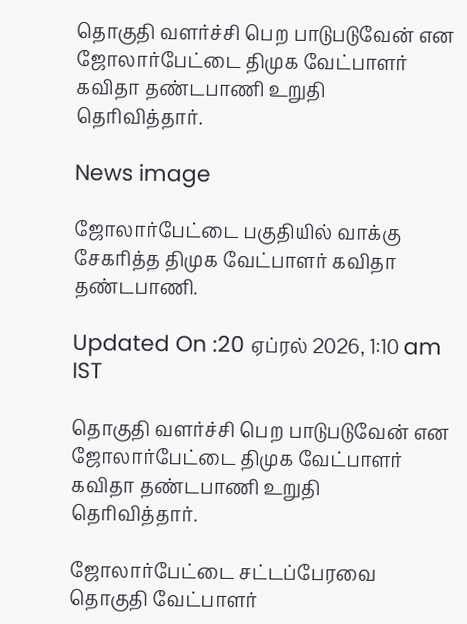தொகுதி வளர்ச்சி பெற பாடுபடுவேன் என ஜோலார்பேட்டை திமுக வேட்பாளர் கவிதா தண்டபாணி உறுதி தெரிவித்தார்.

News image

ஜோலார்பேட்டை பகுதியில் வாக்கு சேகரித்த திமுக வேட்பாளர் கவிதா தண்டபாணி.

Updated On :20 ஏப்ரல் 2026, 1:10 am IST

தொகுதி வளர்ச்சி பெற பாடுபடுவேன் என ஜோலார்பேட்டை திமுக வேட்பாளர் கவிதா தண்டபாணி உறுதி தெரிவித்தார்.

ஜோலார்பேட்டை சட்டப்பேரவை தொகுதி வேட்பாளர்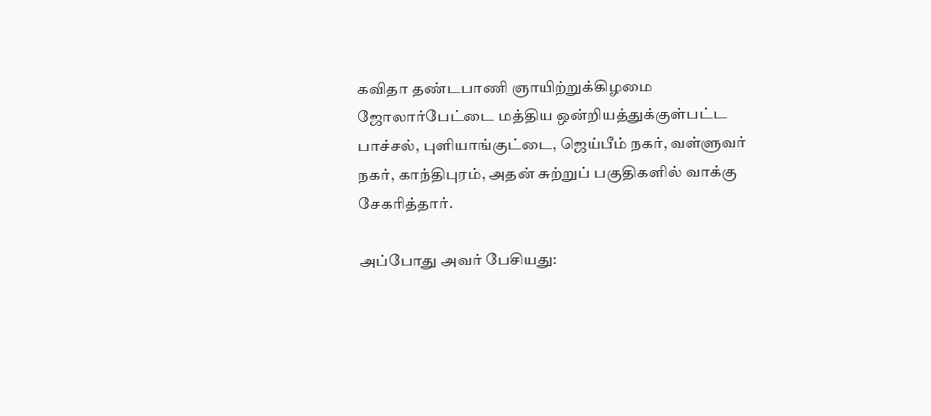கவிதா தண்டபாணி ஞாயிற்றுக்கிழமை ஜோலார்பேட்டை மத்திய ஒன்றியத்துக்குள்பட்ட பாச்சல், புளியாங்குட்டை, ஜெய்பீம் நகர், வள்ளுவர் நகர், காந்திபுரம், அதன் சுற்றுப் பகுதிகளில் வாக்கு சேகரித்தார்.

அப்போது அவர் பேசியது: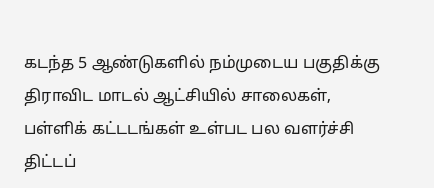கடந்த 5 ஆண்டுகளில் நம்முடைய பகுதிக்கு திராவிட மாடல் ஆட்சியில் சாலைகள், பள்ளிக் கட்டடங்கள் உள்பட பல வளர்ச்சி திட்டப்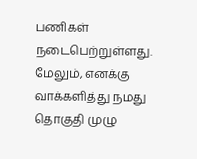பணிகள் நடைபெற்றுள்ளது. மேலும், எனக்கு வாக்களித்து நமது தொகுதி முழு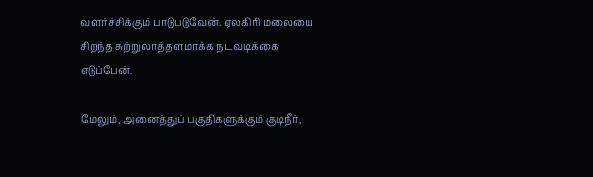வளர்ச்சிக்கும் பாடுபடுவேன். ஏலகிரி மலையை சிறந்த சுற்றுலாத்தளமாக்க நடவடிக்கை எடுப்பேன்.

மேலும், அனைத்துப் பகுதிகளுக்கும் குடிநீர்,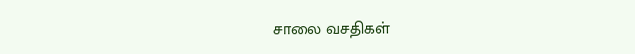சாலை வசதிகள்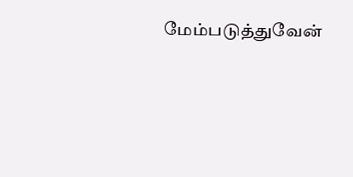மேம்படுத்துவேன்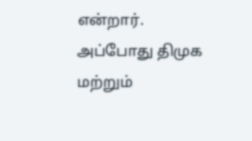என்றார். அப்போது திமுக மற்றும்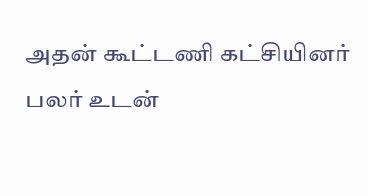அதன் கூட்டணி கட்சியினர் பலர் உடன்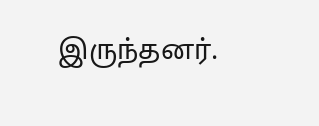இருந்தனர்.